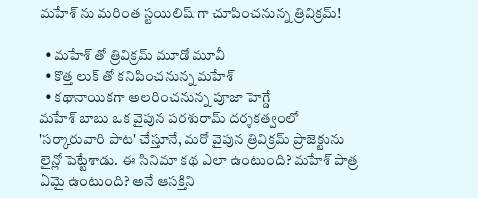మహేశ్ ను మరింత స్టయిలిష్ గా చూపించనున్న త్రివిక్రమ్!

  • మహేశ్ తో త్రివిక్రమ్ మూడో మూవీ
  • కొత్త లుక్ తో కనిపించనున్న మహేశ్
  • కథానాయికగా అలరించనున్న పూజా హెగ్డే
మహేశ్ బాబు ఒక వైపున పరశురామ్ దర్శకత్వంలో 'సర్కారువారి పాట' చేస్తూనే, మరో వైపున త్రివిక్రమ్ ప్రాజెక్టును లైన్లో పెట్టేశాడు. ఈ సినిమా కథ ఎలా ఉంటుంది? మహేశ్ పాత్ర ఏమై ఉంటుంది? అనే ఆసక్తిని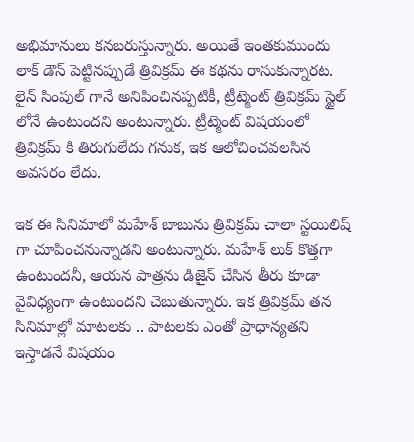అభిమానులు కనబరుస్తున్నారు. అయితే ఇంతకుముందు లాక్ డౌన్ పెట్టినప్పుడే త్రివిక్రమ్ ఈ కథను రాసుకున్నారట. లైన్ సింపుల్ గానే అనిపించినప్పటికీ, ట్రీట్మెంట్ త్రివిక్రమ్ స్టైల్ లోనే ఉంటుందని అంటున్నారు. ట్రీట్మెంట్ విషయంలో త్రివిక్రమ్ కి తిరుగులేదు గనుక, ఇక ఆలోచించవలసిన అవసరం లేదు.

ఇక ఈ సినిమాలో మహేశ్ బాబును త్రివిక్రమ్ చాలా స్టయిలిష్ గా చూపించనున్నాడని అంటున్నారు. మహేశ్ లుక్ కొత్తగా ఉంటుందనీ, ఆయన పాత్రను డిజైన్ చేసిన తీరు కూడా వైవిధ్యంగా ఉంటుందని చెబుతున్నారు. ఇక త్రివిక్రమ్ తన సినిమాల్లో మాటలకు .. పాటలకు ఎంతో ప్రాధాన్యతని ఇస్తాడనే విషయం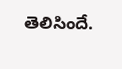తెలిసిందే.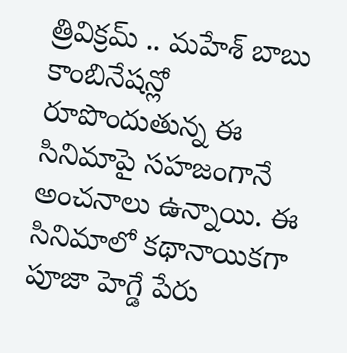త్రివిక్రమ్ .. మహేశ్ బాబు కాంబినేషన్లో రూపొందుతున్న ఈ సినిమాపై సహజంగానే అంచనాలు ఉన్నాయి. ఈ సినిమాలో కథానాయికగా పూజా హెగ్డే పేరు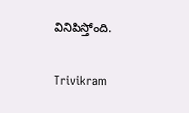వినిపిస్తోంది.

Trivikram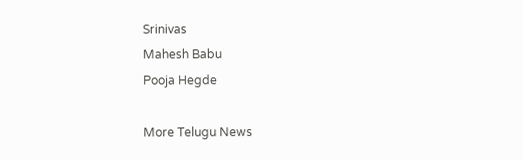Srinivas
Mahesh Babu
Pooja Hegde

More Telugu News